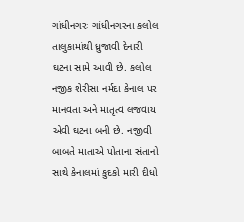ગાંધીનગરઃ ગાંધીનગરના કલોલ તાલુકામાંથી ધ્રુજાવી દેનારી ઘટના સામે આવી છે. કલોલ નજીક શેરીસા નર્મદા કેનાલ પર માનવતા અને માતૃત્વ લજવાય એવી ઘટના બની છે. નજીવી બાબતે માતાએ પોતાના સંતાનો સાથે કેનાલમાં કુદકો મારી દીધો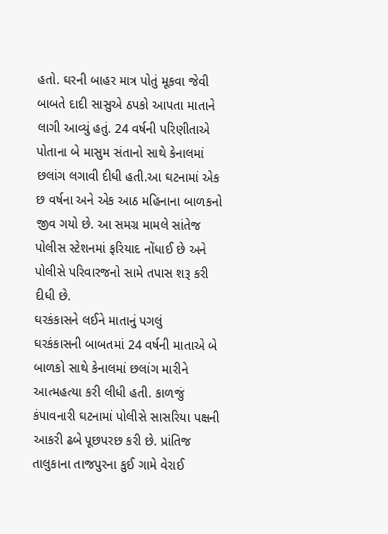હતો. ઘરની બાહર માત્ર પોતું મૂકવા જેવી બાબતે દાદી સાસુએ ઠપકો આપતા માતાને લાગી આવ્યું હતું. 24 વર્ષની પરિણીતાએ પોતાના બે માસુમ સંતાનો સાથે કેનાલમાં છલાંગ લગાવી દીધી હતી.આ ઘટનામાં એક છ વર્ષના અને એક આઠ મહિનાના બાળકનો જીવ ગયો છે. આ સમગ્ર મામલે સાંતેજ પોલીસ સ્ટેશનમાં ફરિયાદ નોંધાઈ છે અને પોલીસે પરિવારજનો સામે તપાસ શરૂ કરી દીધી છે.
ઘરકંકાસને લઈને માતાનું પગલું
ઘરકંકાસની બાબતમાં 24 વર્ષની માતાએ બે બાળકો સાથે કેનાલમાં છલાંગ મારીને આત્મહત્યા કરી લીધી હતી. કાળજું કંપાવનારી ઘટનામાં પોલીસે સાસરિયા પક્ષની આકરી ઢબે પૂછપરછ કરી છે. પ્રાંતિજ તાલુકાના તાજપુરના કુઈ ગામે વેરાઈ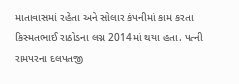માતાવાસમાં રહેતા અને સોલાર કંપનીમાં કામ કરતા કિસ્મતભાઈ રાઠોડના લગ્ન 2014માં થયા હતા. પત્ની રામપરના દલપતજી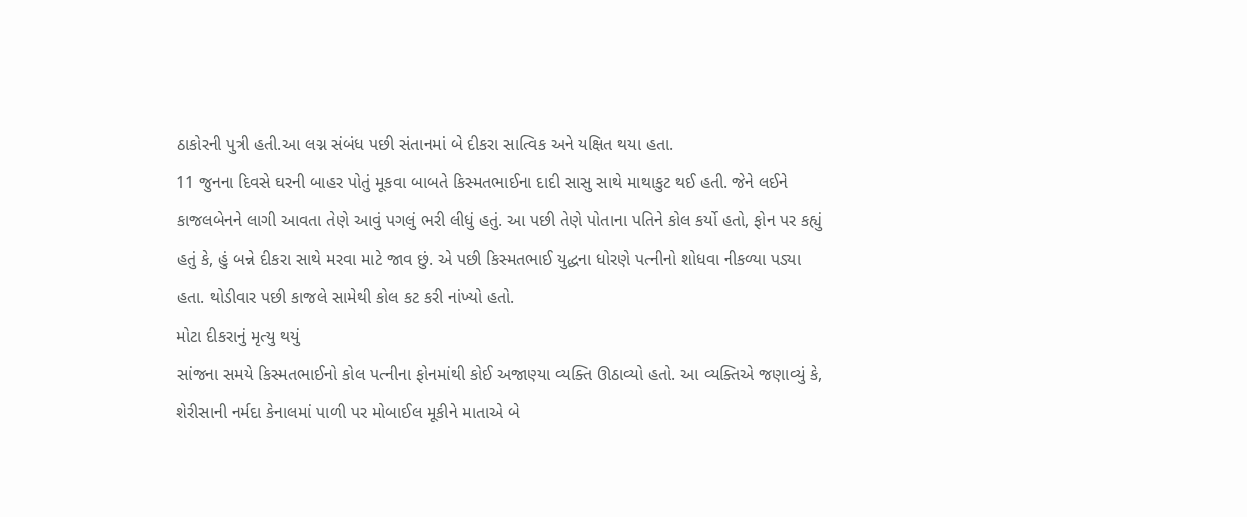ઠાકોરની પુત્રી હતી.આ લગ્ન સંબંધ પછી સંતાનમાં બે દીકરા સાત્વિક અને યક્ષિત થયા હતા.
11 જુનના દિવસે ઘરની બાહર પોતું મૂકવા બાબતે કિસ્મતભાઈના દાદી સાસુ સાથે માથાકુટ થઈ હતી. જેને લઈને કાજલબેનને લાગી આવતા તેણે આવું પગલું ભરી લીધું હતું. આ પછી તેણે પોતાના પતિને કોલ કર્યો હતો, ફોન પર કહ્યું હતું કે, હું બન્ને દીકરા સાથે મરવા માટે જાવ છું. એ પછી કિસ્મતભાઈ યુદ્ધના ધોરણે પત્નીનો શોધવા નીકળ્યા પડ્યા હતા. થોડીવાર પછી કાજલે સામેથી કોલ કટ કરી નાંખ્યો હતો.
મોટા દીકરાનું મૃત્યુ થયું
સાંજના સમયે કિસ્મતભાઈનો કોલ પત્નીના ફોનમાંથી કોઈ અજાણ્યા વ્યક્તિ ઊઠાવ્યો હતો. આ વ્યક્તિએ જણાવ્યું કે, શેરીસાની નર્મદા કેનાલમાં પાળી પર મોબાઈલ મૂકીને માતાએ બે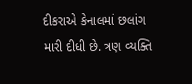દીકરાએ કેનાલમાં છલાંગ મારી દીધી છે. ત્રણ વ્યક્તિ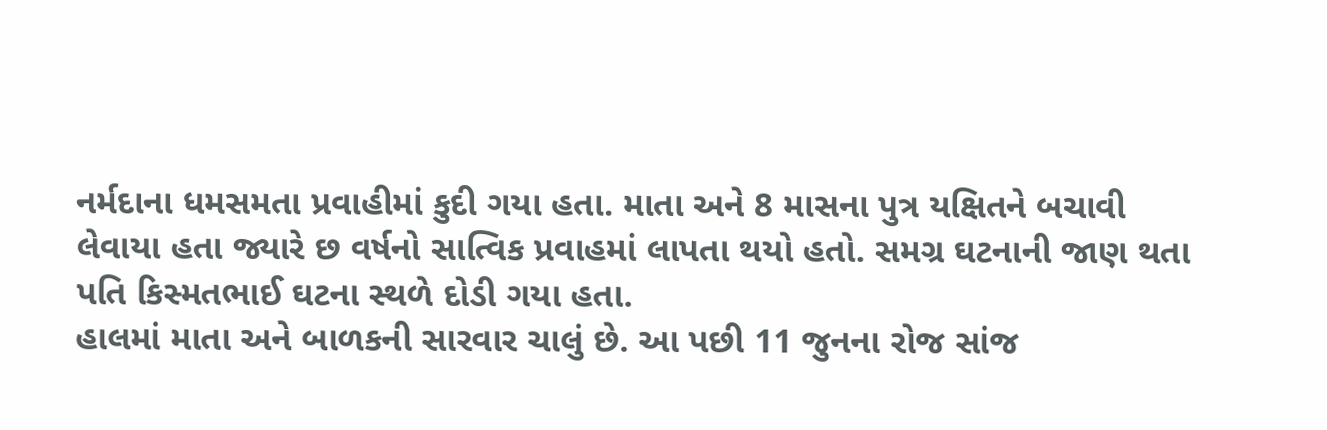નર્મદાના ધમસમતા પ્રવાહીમાં કુદી ગયા હતા. માતા અને 8 માસના પુત્ર યક્ષિતને બચાવી લેવાયા હતા જ્યારે છ વર્ષનો સાત્વિક પ્રવાહમાં લાપતા થયો હતો. સમગ્ર ઘટનાની જાણ થતા પતિ કિસ્મતભાઈ ઘટના સ્થળે દોડી ગયા હતા.
હાલમાં માતા અને બાળકની સારવાર ચાલું છે. આ પછી 11 જુનના રોજ સાંજ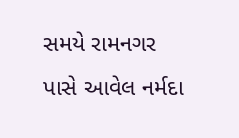સમયે રામનગર પાસે આવેલ નર્મદા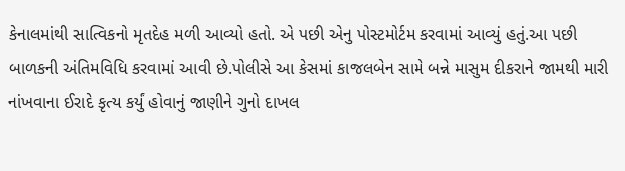કેનાલમાંથી સાત્વિકનો મૃતદેહ મળી આવ્યો હતો. એ પછી એનુ પોસ્ટમોર્ટમ કરવામાં આવ્યું હતું.આ પછી બાળકની અંતિમવિધિ કરવામાં આવી છે.પોલીસે આ કેસમાં કાજલબેન સામે બન્ને માસુમ દીકરાને જામથી મારી નાંખવાના ઈરાદે કૃત્ય કર્યું હોવાનું જાણીને ગુનો દાખલ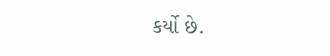કર્યો છે.